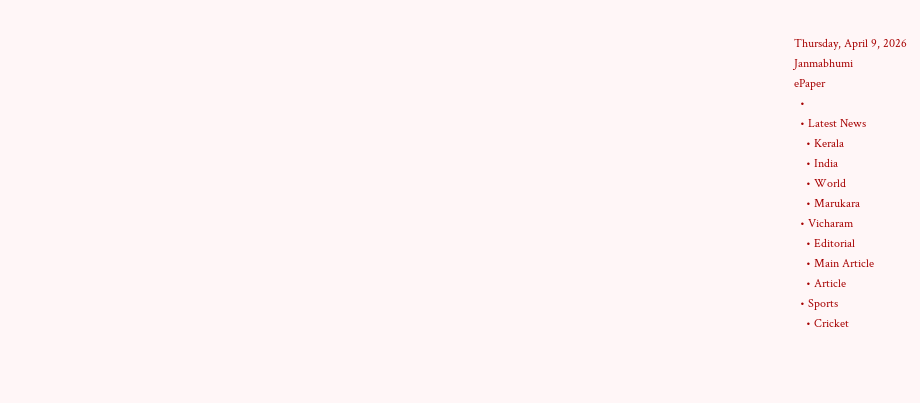Thursday, April 9, 2026
Janmabhumi
ePaper
  •
  • Latest News
    • Kerala
    • India
    • World
    • Marukara
  • Vicharam
    • Editorial
    • Main Article
    • Article
  • Sports
    • Cricket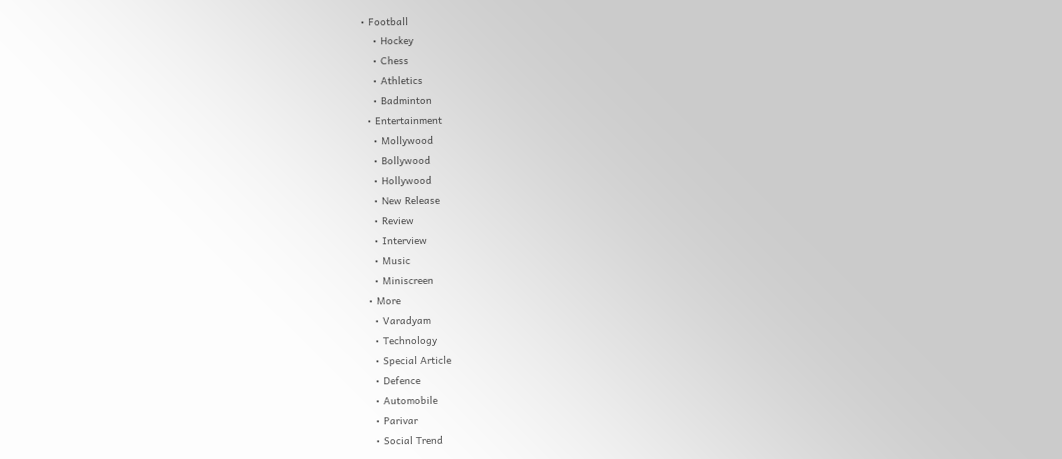• Football
    • Hockey
    • Chess
    • Athletics
    • Badminton
  • Entertainment
    • Mollywood
    • Bollywood
    • Hollywood
    • New Release
    • Review
    • Interview
    • Music
    • Miniscreen
  • More
    • Varadyam
    • Technology
    • Special Article
    • Defence
    • Automobile
    • Parivar
    • Social Trend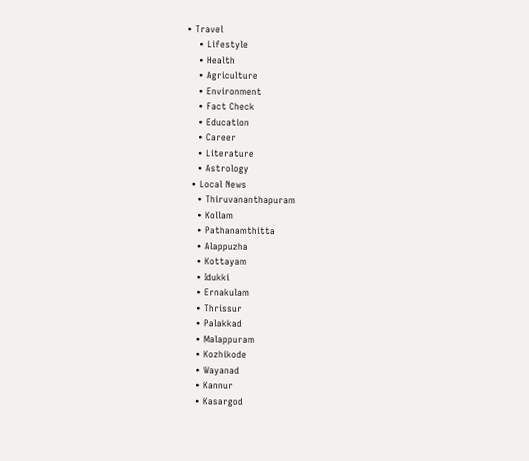• Travel
    • Lifestyle
    • Health
    • Agriculture
    • Environment
    • Fact Check
    • Education
    • Career
    • Literature
    • Astrology
  • Local News
    • Thiruvananthapuram
    • Kollam
    • Pathanamthitta
    • Alappuzha
    • Kottayam
    • Idukki
    • Ernakulam
    • Thrissur
    • Palakkad
    • Malappuram
    • Kozhikode
    • Wayanad
    • Kannur
    • Kasargod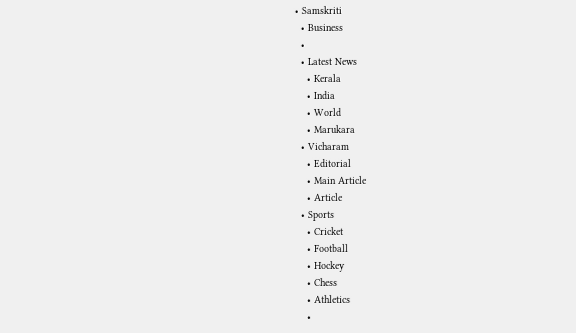• Samskriti
  • Business
  •
  • Latest News
    • Kerala
    • India
    • World
    • Marukara
  • Vicharam
    • Editorial
    • Main Article
    • Article
  • Sports
    • Cricket
    • Football
    • Hockey
    • Chess
    • Athletics
    •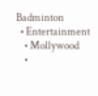Badminton
  • Entertainment
    • Mollywood
    •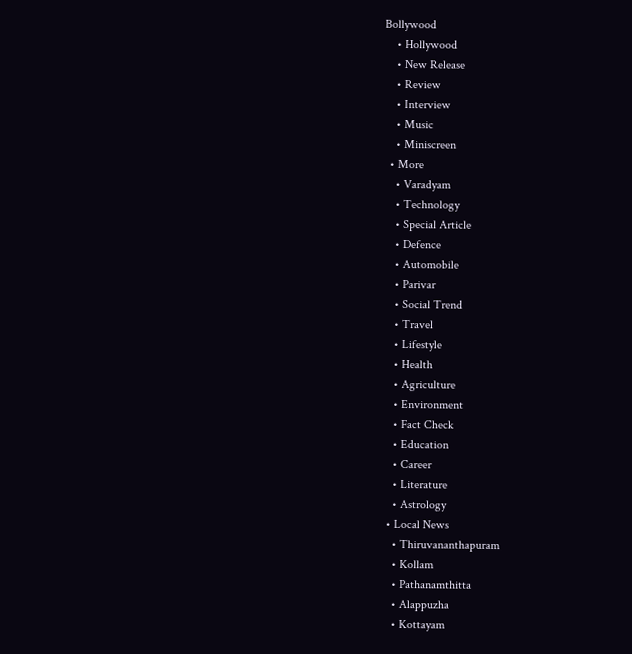Bollywood
    • Hollywood
    • New Release
    • Review
    • Interview
    • Music
    • Miniscreen
  • More
    • Varadyam
    • Technology
    • Special Article
    • Defence
    • Automobile
    • Parivar
    • Social Trend
    • Travel
    • Lifestyle
    • Health
    • Agriculture
    • Environment
    • Fact Check
    • Education
    • Career
    • Literature
    • Astrology
  • Local News
    • Thiruvananthapuram
    • Kollam
    • Pathanamthitta
    • Alappuzha
    • Kottayam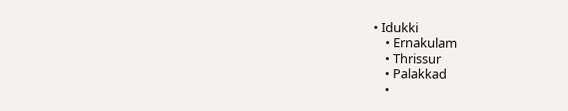• Idukki
    • Ernakulam
    • Thrissur
    • Palakkad
    •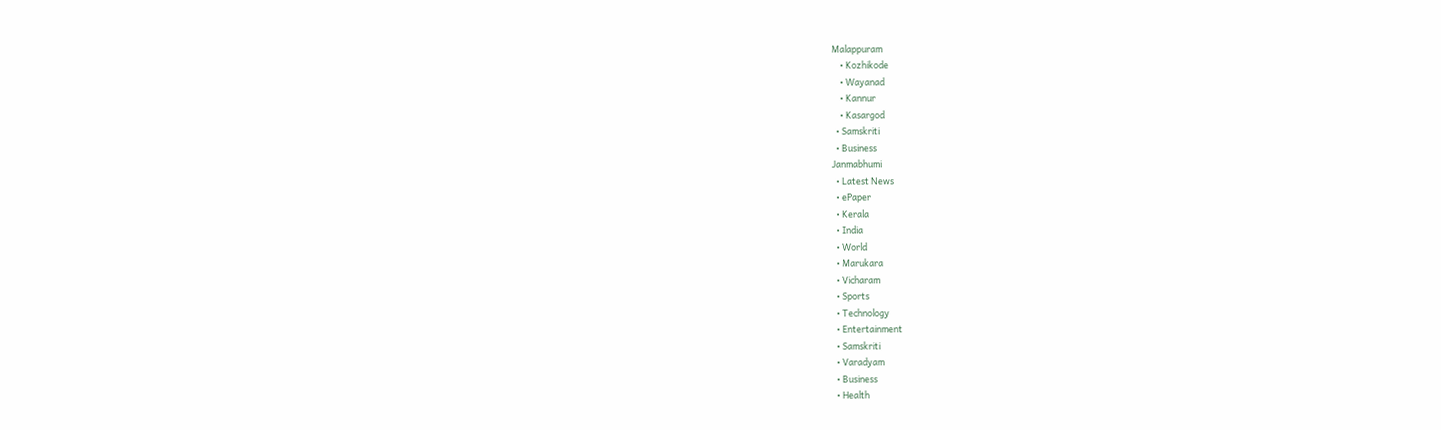Malappuram
    • Kozhikode
    • Wayanad
    • Kannur
    • Kasargod
  • Samskriti
  • Business
Janmabhumi
  • Latest News
  • ePaper
  • Kerala
  • India
  • World
  • Marukara
  • Vicharam
  • Sports
  • Technology
  • Entertainment
  • Samskriti
  • Varadyam
  • Business
  • Health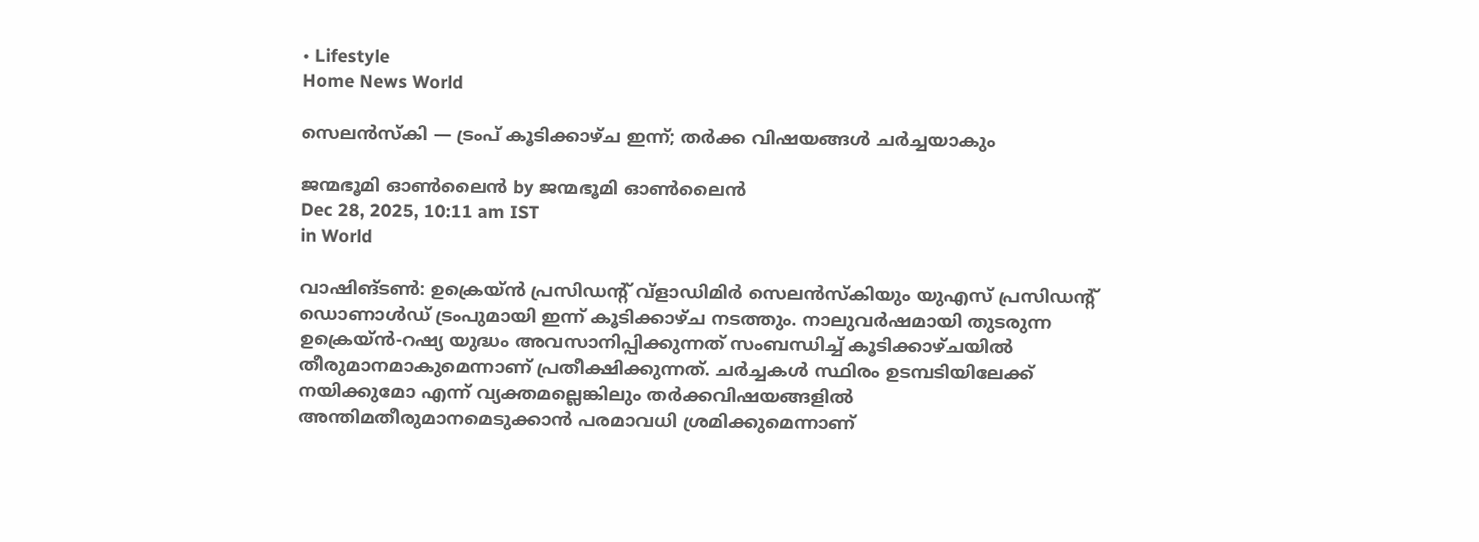• Lifestyle
Home News World

സെലന്‍സ്കി — ട്രംപ് കൂടിക്കാഴ്ച ഇന്ന്; തര്‍ക്ക വിഷയങ്ങള്‍ ചര്‍ച്ചയാകും

ജന്മഭൂമി ഓണ്‍ലൈന്‍ by ജന്മഭൂമി ഓണ്‍ലൈന്‍
Dec 28, 2025, 10:11 am IST
in World

വാഷിങ്ടൺ: ഉക്രെയ‍്ന്‍ പ്രസിഡന്റ് വ്‌ളാഡിമിര്‍ സെലന്‍സ്കിയും യുഎസ് പ്രസിഡന്റ് ഡൊണാള്‍ഡ് ട്രംപുമായി ഇന്ന് കൂടിക്കാഴ്ച നടത്തും. നാലുവർഷമായി തുടരുന്ന ഉക്രെയ്ന്‍-റഷ്യ യുദ്ധം അവസാനിപ്പിക്കുന്നത് സംബന്ധിച്ച് കൂടിക്കാഴ്ചയിൽ തീരുമാനമാകുമെന്നാണ് പ്രതീക്ഷിക്കുന്നത്. ചർച്ചകൾ സ്ഥിരം ഉടമ്പടിയിലേക്ക് നയിക്കുമോ എന്ന് വ്യക്തമല്ലെങ്കിലും തർക്കവിഷയങ്ങളിൽ അന്തിമതീരുമാനമെടുക്കാൻ പരമാവധി ശ്രമിക്കുമെന്നാണ്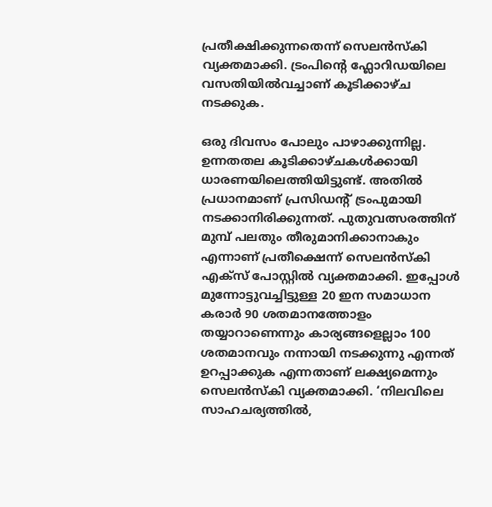പ്രതീക്ഷിക്കുന്നതെന്ന് സെലന്‍സ്കി വ്യക്തമാക്കി. ട്രംപിന്റെ ഫ്ലോറിഡയിലെ വസതിയിൽവച്ചാണ് കൂടിക്കാഴ്ച നടക്കുക.

ഒരു ദിവസം പോലും പാഴാക്കുന്നില്ല. ഉന്നതതല കൂടിക്കാഴ്ചകൾക്കായി ധാരണയിലെത്തിയിട്ടുണ്ട്. അതിൽ പ്രധാനമാണ് പ്രസിഡന്റ് ട്രംപുമായി നടക്കാനിരിക്കുന്നത്. പുതുവത്സരത്തിന് മുമ്പ് പലതും തീരുമാനിക്കാനാകും എന്നാണ് പ്രതീക്ഷെന്ന് സെലന്‍സ്കി എക്സ് പോസ്റ്റിൽ വ്യക്തമാക്കി. ഇപ്പോൾ മുന്നോട്ടുവച്ചിട്ടുള്ള 20 ഇന സമാധാന കരാർ 90 ശതമാനത്തോളം തയ്യാറാണെന്നും കാര്യങ്ങളെല്ലാം 100 ശതമാനവും നന്നായി നടക്കുന്നു എന്നത് ഉറപ്പാക്കുക എന്നതാണ് ലക്ഷ്യമെന്നും സെലൻസ്‌കി വ്യക്തമാക്കി. ‘നിലവിലെ സാഹചര്യത്തിൽ,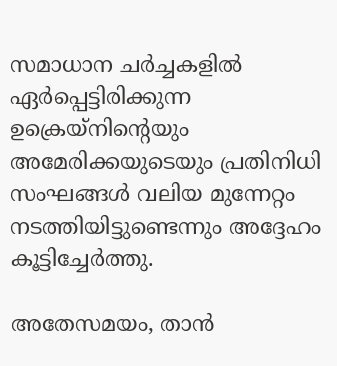സമാധാന ചർച്ചകളിൽ ഏർപ്പെട്ടിരിക്കുന്ന ഉക്രെയ്നിന്റെയും അമേരിക്കയുടെയും പ്രതിനിധി സംഘങ്ങള്‍ വലിയ മുന്നേറ്റം നടത്തിയിട്ടുണ്ടെന്നും അദ്ദേഹം കൂട്ടിച്ചേര്‍ത്തു.

അതേസമയം, താൻ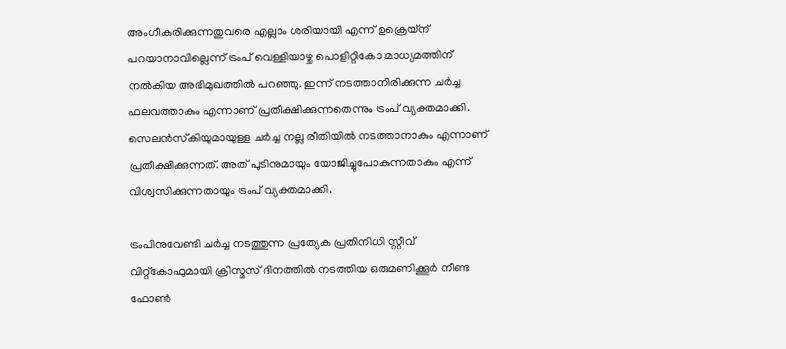അംഗീകരിക്കുന്നതുവരെ എല്ലാം ശരിയായി എന്ന് ഉക്രെയ്ന് പറയാനാവില്ലെന്ന് ട്രംപ് വെള്ളിയാഴ്ച പൊളിറ്റികോ മാധ്യമത്തിന് നൽകിയ അഭിമുഖത്തിൽ പറഞ്ഞു. ഇന്ന് നടത്താനിരിക്കുന്ന ചർച്ച ഫലവത്താകും എന്നാണ് പ്രതീക്ഷിക്കുന്നതെന്നും ട്രംപ് വ്യക്തമാക്കി. സെലൻസ്‌കിയുമായുള്ള ചർച്ച നല്ല രീതിയിൽ നടത്താനാകും എന്നാണ് പ്രതീക്ഷിക്കുന്നത്. അത് പുടിനുമായും യോജിച്ചുപോകുന്നതാകും എന്ന് വിശ്വസിക്കുന്നതായും ട്രംപ് വ്യക്തമാക്കി.

ട്രംപിനുവേണ്ടി ചർച്ച നടത്തുന്ന പ്രത്യേക പ്രതിനിധി സ്റ്റീവ് വിറ്റ്‌കോഫുമായി ക്രിസ്മസ് ദിനത്തിൽ നടത്തിയ ഒരുമണിക്കൂർ നീണ്ട ഫോൺ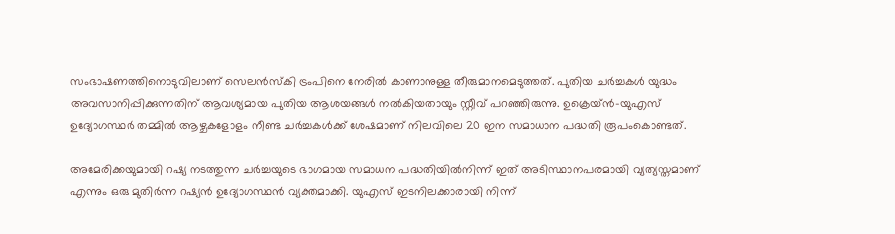സംഭാഷണത്തിനൊടുവിലാണ് സെലൻസ്‌കി ട്രംപിനെ നേരിൽ കാണാനുള്ള തീരുമാനമെടുത്തത്. പുതിയ ചർച്ചകൾ യുദ്ധം അവസാനിപ്പിക്കുന്നതിന് ആവശ്യമായ പുതിയ ആശയങ്ങൾ നൽകിയതായും സ്റ്റീവ് പറഞ്ഞിരുന്നു. ഉക്രെയ്ന്‍-യുഎസ് ഉദ്യോഗസ്ഥർ തമ്മിൽ ആഴ്ചകളോളം നീണ്ട ചർച്ചകൾക്ക് ശേഷമാണ് നിലവിലെ 20 ഇന സമാധാന പദ്ധതി രൂപംകൊണ്ടത്.

അമേരിക്കയുമായി റഷ്യ നടത്തുന്ന ചർച്ചയുടെ ഭാഗമായ സമാധന പദ്ധതിയിൽനിന്ന് ഇത് അടിസ്ഥാനപരമായി വ്യത്യസ്തമാണ് എന്നും ഒരു മുതിർന്ന റഷ്യൻ ഉദ്യോഗസ്ഥൻ വ്യക്തമാക്കി. യുഎസ് ഇടനിലക്കാരായി നിന്ന്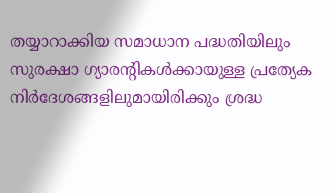തയ്യാറാക്കിയ സമാധാന പദ്ധതിയിലും സുരക്ഷാ ഗ്യാരന്റികൾക്കായുള്ള പ്രത്യേക നിർദേശങ്ങളിലുമായിരിക്കും ശ്രദ്ധ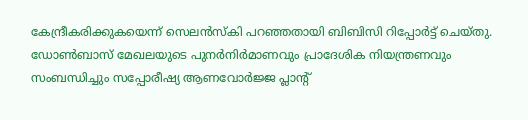കേന്ദ്രീകരിക്കുകയെന്ന് സെലൻസ്കി പറഞ്ഞതായി ബിബിസി റിപ്പോർട്ട് ചെയ്തു. ഡോൺബാസ് മേഖലയുടെ പുനർനിർമാണവും പ്രാദേശിക നിയന്ത്രണവും സംബന്ധിച്ചും സപ്പോരീഷ്യ ആണവോർജ്ജ പ്ലാന്റ്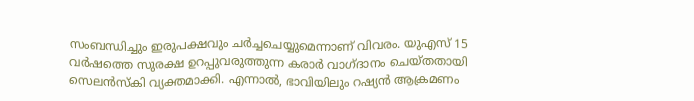സംബന്ധിച്ചും ഇരുപക്ഷവും ചർച്ചചെയ്യുമെന്നാണ് വിവരം. യുഎസ് 15 വർഷത്തെ സുരക്ഷ ഉറപ്പുവരുത്തുന്ന കരാർ വാഗ്ദാനം ചെയ്തതായി സെലൻസ്‌കി വ്യക്തമാക്കി. എന്നാൽ, ഭാവിയിലും റഷ്യൻ ആക്രമണം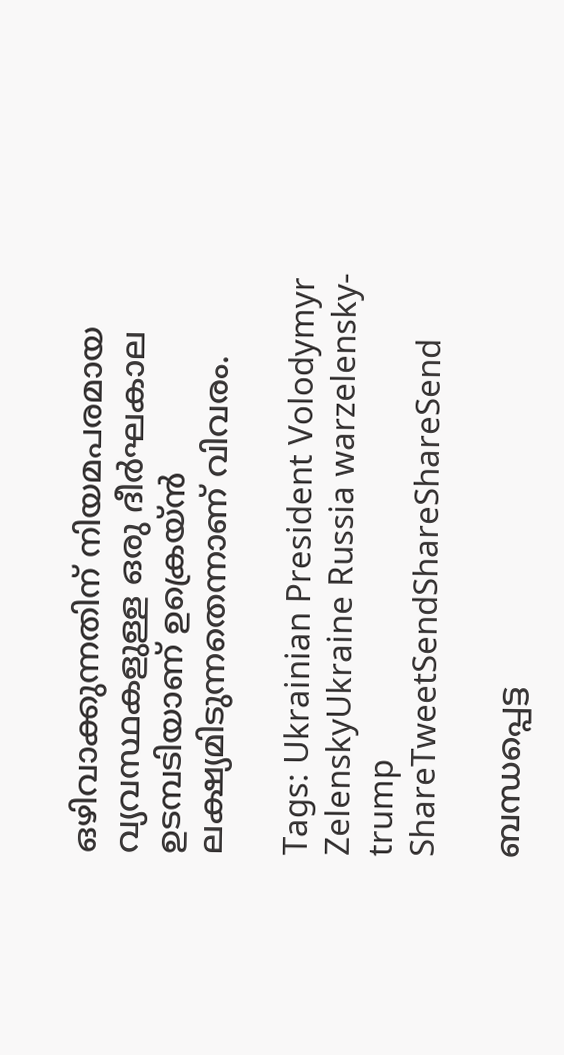ഒഴിവാക്കുന്നതിന് നിയമപരമായ വ്യവസ്ഥകളുള്ള ഒരു ദീർഘകാല ഉടമ്പടിയാണ് ഉക്രെയ്ന്‍ ലക്ഷ്യമിടുന്നതെന്നാണ് വിവരം.

Tags: Ukrainian President Volodymyr ZelenskyUkraine Russia warzelensky-trump
ShareTweetSendShareShareSend

ബന്ധപ്പെട്ട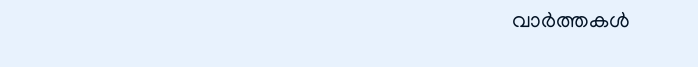വാര്‍ത്തകള്‍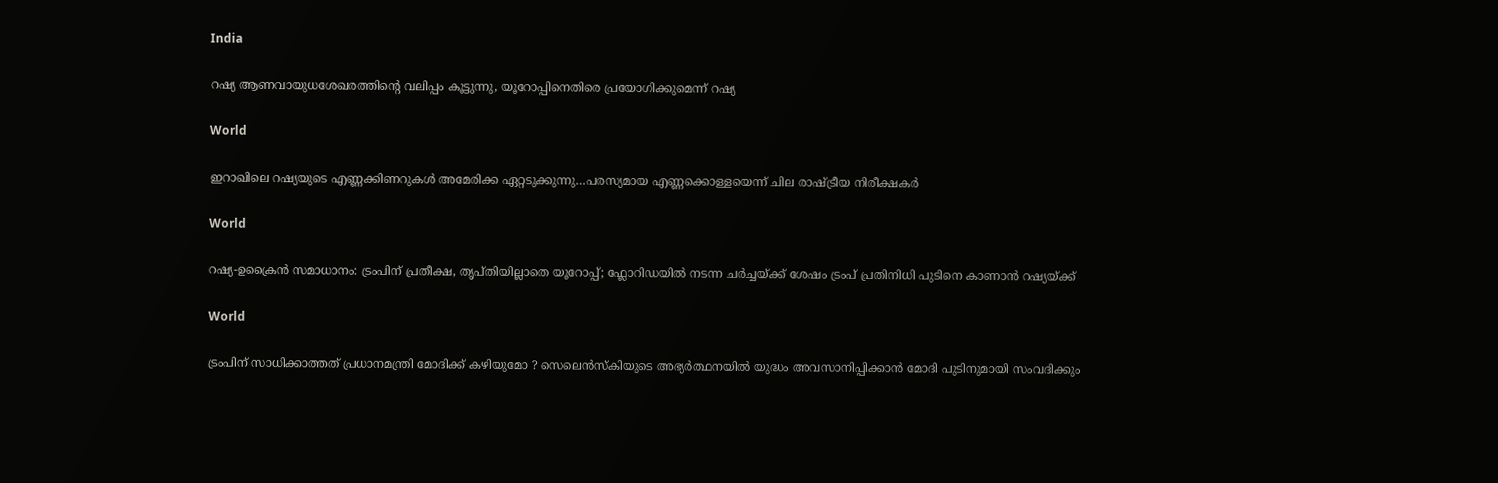India

റഷ്യ ആണവായുധശേഖരത്തിന്റെ വലിപ്പം കൂട്ടുന്നു, യൂറോപ്പിനെതിരെ പ്രയോഗിക്കുമെന്ന് റഷ്യ

World

ഇറാഖിലെ റഷ്യയുടെ എണ്ണക്കിണറുകള്‍ അമേരിക്ക ഏറ്റടുക്കുന്നു…പരസ്യമായ എണ്ണക്കൊള്ളയെന്ന് ചില രാഷ്‌ട്രീയ നിരീക്ഷകര്‍

World

റഷ്യ-ഉക്രൈന്‍ സമാധാനം: ട്രംപിന് പ്രതീക്ഷ, തൃപ്തിയില്ലാതെ യൂറോപ്പ്; ഫ്ലോറിഡയില്‍ നടന്ന ചര്‍ച്ചയ്‌ക്ക് ശേഷം ട്രംപ് പ്രതിനിധി പുടിനെ കാണാന്‍ റഷ്യയ്‌ക്ക്

World

ട്രംപിന് സാധിക്കാത്തത് പ്രധാനമന്ത്രി മോദിക്ക് കഴിയുമോ ? സെലെൻസ്‌കിയുടെ അഭ്യർത്ഥനയിൽ യുദ്ധം അവസാനിപ്പിക്കാൻ മോദി പുടിനുമായി സംവദിക്കും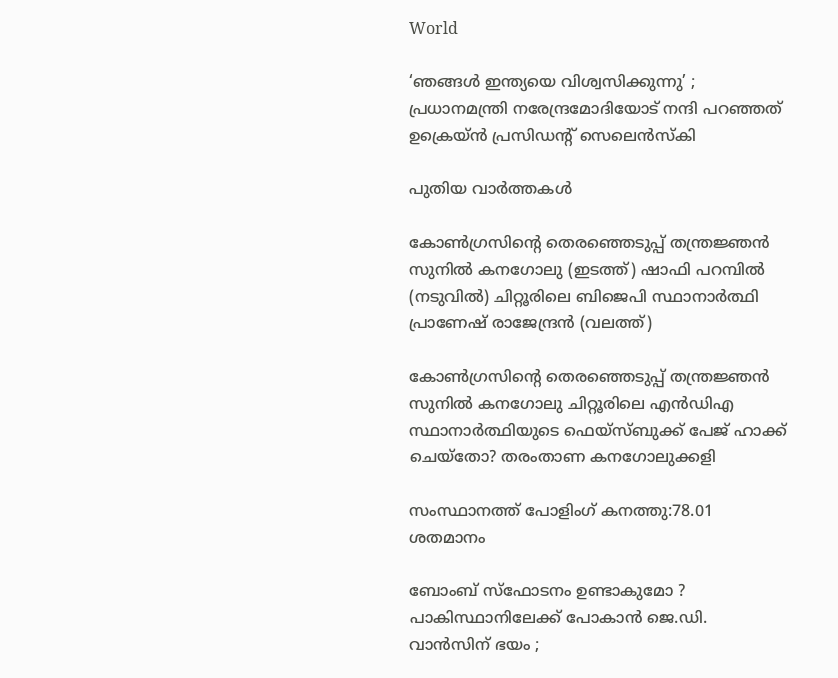World

‘ഞങ്ങൾ ഇന്ത്യയെ വിശ്വസിക്കുന്നു’ ; പ്രധാനമന്ത്രി നരേന്ദ്രമോദിയോട് നന്ദി പറഞ്ഞത് ഉക്രെയ്ൻ പ്രസിഡന്റ് സെലെൻസ്‌കി

പുതിയ വാര്‍ത്തകള്‍

കോണ്‍ഗ്രസിന്‍റെ തെരഞ്ഞെടുപ്പ് തന്ത്രജ്ഞന്‍ സുനില്‍ കനഗോലു (ഇടത്ത്) ഷാഫി പറമ്പില്‍ (നടുവില്‍) ചിറ്റൂരിലെ ബിജെപി സ്ഥാനാര്‍ത്ഥി പ്രാണേഷ് രാജേന്ദ്രന്‍ (വലത്ത്)

കോണ്‍ഗ്രസിന്റെ തെരഞ്ഞെടുപ്പ് തന്ത്രജ്ഞന്‍ സുനില്‍ കനഗോലു ചിറ്റൂരിലെ എന്‍ഡിഎ സ്ഥാനാര്‍ത്ഥിയുടെ ഫെയ്സ്ബുക്ക് പേജ് ഹാക്ക് ചെയ്തോ? തരംതാണ കനഗോലുക്കളി

സംസ്ഥാനത്ത് പോളിംഗ് കനത്തു:78.01 ശതമാനം

ബോംബ് സ്ഫോടനം ഉണ്ടാകുമോ ? പാകിസ്ഥാനിലേക്ക് പോകാൻ ജെ.ഡി. വാൻസിന് ഭയം ;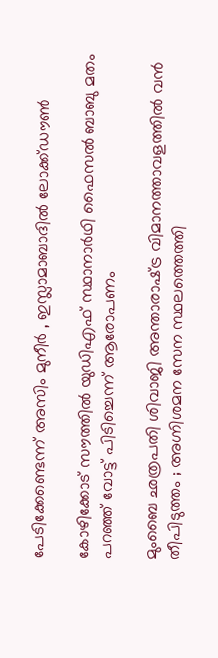പേടിക്കേണ്ടെന്ന് അസിം മുനീർ , ഇസ്ലാമാബാദിൽ ലോക്ക്ഡൗൺ

കോഴിക്കോട് സൗത്തില്‍ യുഡിഎഫ് സ്ഥാനാര്‍ഥി ഫൈസല്‍ ബാബു മതം പറഞ്ഞ് വോട്ട് പിടിച്ചെന്ന് ആരോപണം

മുംബൈ ഛത്രപതി ശിവാജി അന്താരാഷ്‌ട്ര വിമാനത്താവളത്തിൽ വൻ തീപിടുത്തം ; അഗ്നിശമന സേന സ്ഥലത്തെത്തി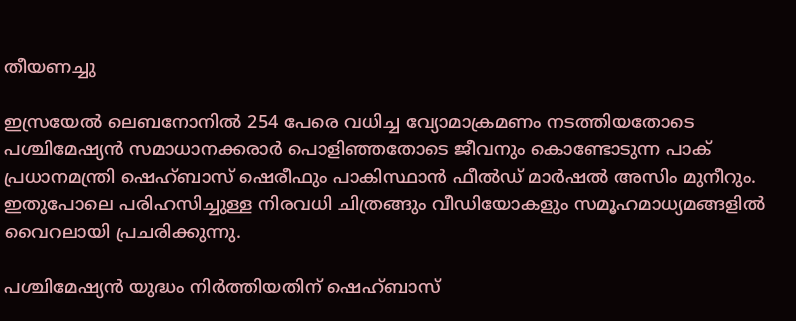തീയണച്ചു

ഇസ്രയേല്‍ ലെബനോനില്‍ 254 പേരെ വധിച്ച വ്യോമാക്രമണം നടത്തിയതോടെ പശ്ചിമേഷ്യന്‍ സമാധാനക്കരാര്‍ പൊളിഞ്ഞതോടെ ജീവനും കൊണ്ടോടുന്ന പാക് പ്രധാനമന്ത്രി ഷെഹ്ബാസ് ഷെരീഫും പാകിസ്ഥാന്‍ ഫീല്‍ഡ് മാര്‍ഷല്‍ അസിം മുനീറും. ഇതുപോലെ പരിഹസിച്ചുള്ള നിരവധി ചിത്രങ്ങും വീഡിയോകളും സമൂഹമാധ്യമങ്ങളില്‍ വൈറലായി പ്രചരിക്കുന്നു.

പശ്ചിമേഷ്യന്‍ യുദ്ധം നിര്‍ത്തിയതിന് ഷെഹ്ബാസ്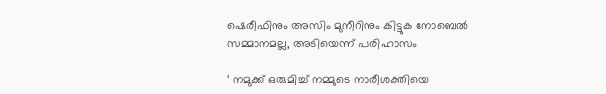ഷെരീഫിനും അസിം മുനീറിനും കിട്ടുക നോബെല്‍ സമ്മാനമല്ല, അടിയെന്ന് പരിഹാസം

‘ നമുക്ക് ഒരുമിച്ച് നമ്മുടെ നാരീശക്തിയെ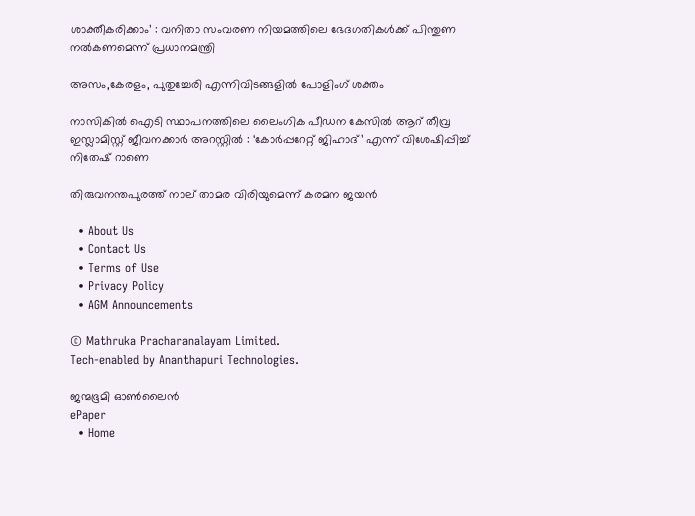ശാക്തീകരിക്കാം’ : വനിതാ സംവരണ നിയമത്തിലെ ഭേദഗതികൾക്ക് പിന്തുണ നൽകണമെന്ന് പ്രധാനമന്ത്രി

അസം,കേരളം, പുതുച്ചേരി എന്നിവിടങ്ങളില്‍ പോളിംഗ് ശക്തം

നാസികിൽ ഐടി സ്ഥാപനത്തിലെ ലൈംഗിക പീഡന കേസിൽ ആറ് തീവ്ര ഇസ്ലാമിസ്റ്റ് ജീവനക്കാർ അറസ്റ്റിൽ : ‘കോർപ്പറേറ്റ് ജിഹാദ്’ എന്ന് വിശേഷിപ്പിച്ച് നിതേഷ് റാണെ

തിരുവനന്തപുരത്ത് നാല് താമര വിരിയുമെന്ന് കരമന ജയന്‍

  • About Us
  • Contact Us
  • Terms of Use
  • Privacy Policy
  • AGM Announcements

© Mathruka Pracharanalayam Limited.
Tech-enabled by Ananthapuri Technologies.

ജന്മഭൂമി ഓണ്‍ലൈന്‍
ePaper
  • Home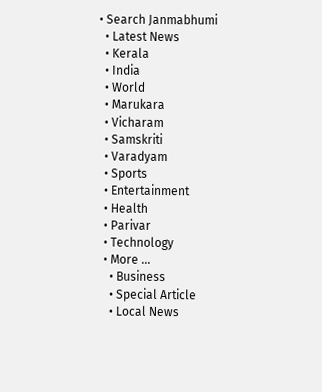• Search Janmabhumi
  • Latest News
  • Kerala
  • India
  • World
  • Marukara
  • Vicharam
  • Samskriti
  • Varadyam
  • Sports
  • Entertainment
  • Health
  • Parivar
  • Technology
  • More …
    • Business
    • Special Article
    • Local News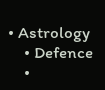• Astrology
    • Defence
    •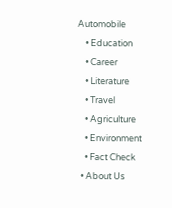Automobile
    • Education
    • Career
    • Literature
    • Travel
    • Agriculture
    • Environment
    • Fact Check
  • About Us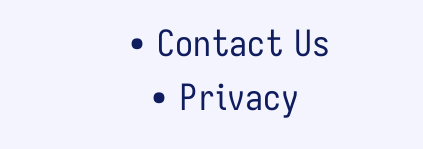• Contact Us
  • Privacy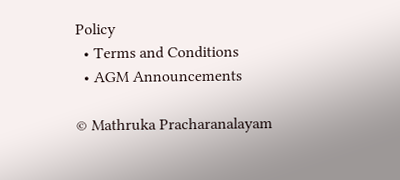Policy
  • Terms and Conditions
  • AGM Announcements

© Mathruka Pracharanalayam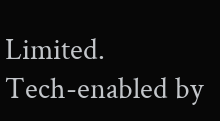Limited.
Tech-enabled by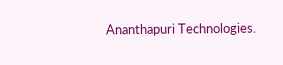Ananthapuri Technologies.